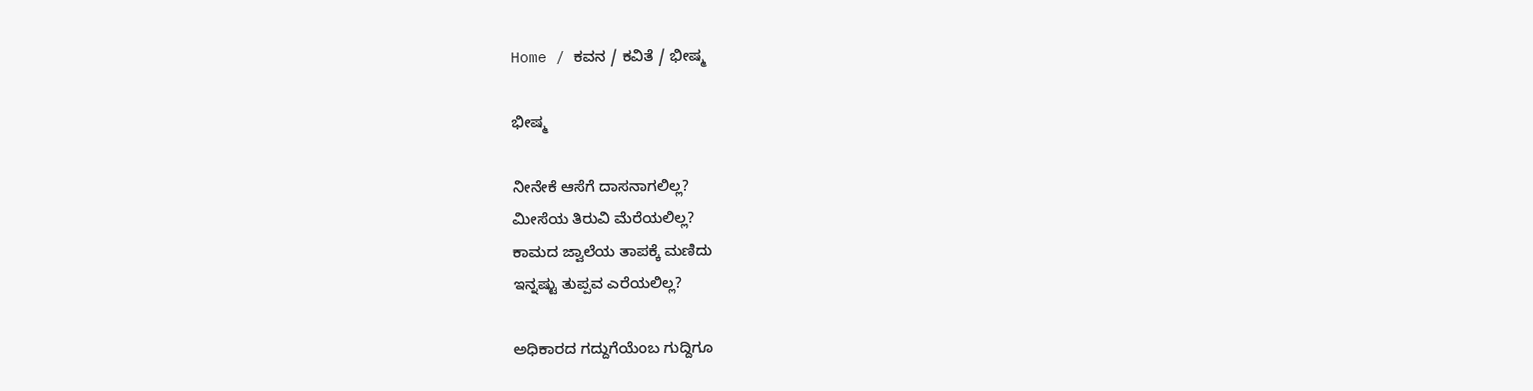Home / ಕವನ / ಕವಿತೆ / ಭೀಷ್ಮ

ಭೀಷ್ಮ

ನೀನೇಕೆ ಆಸೆಗೆ ದಾಸನಾಗಲಿಲ್ಲ?
ಮೀಸೆಯ ತಿರುವಿ ಮೆರೆಯಲಿಲ್ಲ?
ಕಾಮದ ಜ್ವಾಲೆಯ ತಾಪಕ್ಕೆ ಮಣಿದು
ಇನ್ನಷ್ಟು ತುಪ್ಪವ ಎರೆಯಲಿಲ್ಲ?

ಅಧಿಕಾರದ ಗದ್ದುಗೆಯೆಂಬ ಗುದ್ದಿಗೂ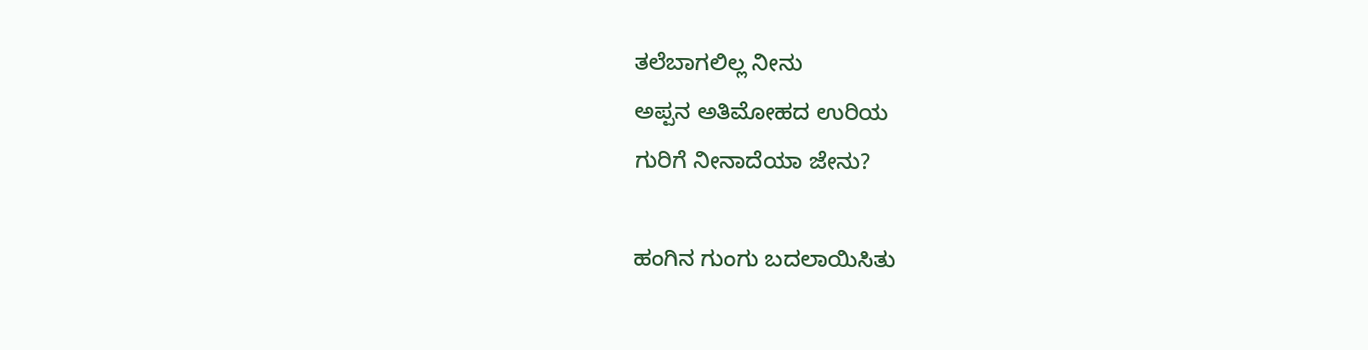ತಲೆಬಾಗಲಿಲ್ಲ ನೀನು
ಅಪ್ಪನ ಅತಿಮೋಹದ ಉರಿಯ
ಗುರಿಗೆ ನೀನಾದೆಯಾ ಜೇನು?

ಹಂಗಿನ ಗುಂಗು ಬದಲಾಯಿಸಿತು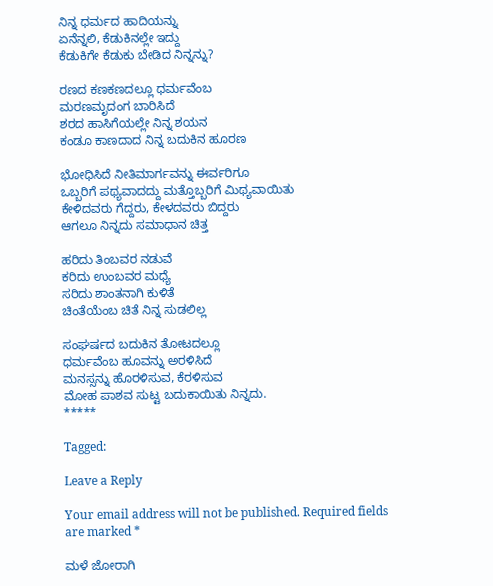ನಿನ್ನ ಧರ್ಮದ ಹಾದಿಯನ್ನು
ಏನೆನ್ನಲಿ, ಕೆಡುಕಿನಲ್ಲೇ ಇದ್ದು
ಕೆಡುಕಿಗೇ ಕೆಡುಕು ಬೇಡಿದ ನಿನ್ನನ್ನು?

ರಣದ ಕಣಕಣದಲ್ಲೂ ಧರ್ಮವೆಂಬ
ಮರಣಮೃದಂಗ ಬಾರಿಸಿದೆ
ಶರದ ಹಾಸಿಗೆಯಲ್ಲೇ ನಿನ್ನ ಶಯನ
ಕಂಡೂ ಕಾಣದಾದ ನಿನ್ನ ಬದುಕಿನ ಹೂರಣ

ಭೋಧಿಸಿದೆ ನೀತಿಮಾರ್ಗವನ್ನು ಈರ್ವರಿಗೂ
ಒಬ್ಬರಿಗೆ ಪಥ್ಯವಾದದ್ದು ಮತ್ತೊಬ್ಬರಿಗೆ ಮಿಥ್ಯವಾಯಿತು
ಕೇಳಿದವರು ಗೆದ್ದರು, ಕೇಳದವರು ಬಿದ್ದರು
ಆಗಲೂ ನಿನ್ನದು ಸಮಾಧಾನ ಚಿತ್ತ

ಹರಿದು ತಿಂಬವರ ನಡುವೆ
ಕರಿದು ಉಂಬವರ ಮಧ್ಯೆ
ಸರಿದು ಶಾಂತನಾಗಿ ಕುಳಿತೆ
ಚಿಂತೆಯೆಂಬ ಚಿತೆ ನಿನ್ನ ಸುಡಲಿಲ್ಲ

ಸಂಘರ್ಷದ ಬದುಕಿನ ತೋಟದಲ್ಲೂ
ಧರ್ಮವೆಂಬ ಹೂವನ್ನು ಅರಳಿಸಿದೆ
ಮನಸ್ಸನ್ನು ಹೊರಳಿಸುವ, ಕೆರಳಿಸುವ
ಮೋಹ ಪಾಶವ ಸುಟ್ಟ ಬದುಕಾಯಿತು ನಿನ್ನದು.
*****

Tagged:

Leave a Reply

Your email address will not be published. Required fields are marked *

ಮಳೆ ಜೋರಾಗಿ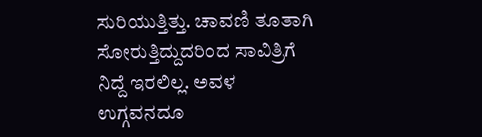ಸುರಿಯುತ್ತಿತ್ತು. ಚಾವಣಿ ತೂತಾಗಿ ಸೋರುತ್ತಿದ್ದುದರಿಂದ ಸಾವಿತ್ರಿಗೆ ನಿದ್ದೆ ಇರಲಿಲ್ಲ. ಅವಳ ಉಗ್ಗವನದೂ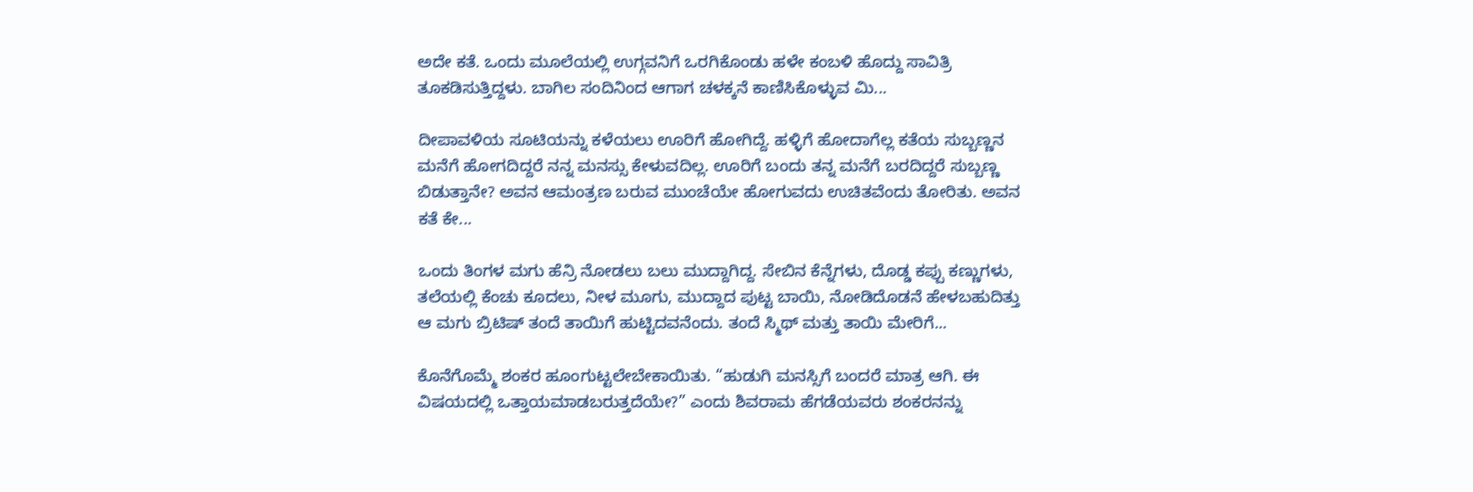ಅದೇ ಕತೆ. ಒಂದು ಮೂಲೆಯಲ್ಲಿ ಉಗ್ಗವನಿಗೆ ಒರಗಿಕೊಂಡು ಹಳೇ ಕಂಬಳಿ ಹೊದ್ದು ಸಾವಿತ್ರಿ ತೂಕಡಿಸುತ್ತಿದ್ದಳು. ಬಾಗಿಲ ಸಂದಿನಿಂದ ಆಗಾಗ ಚಳಕ್ಕನೆ ಕಾಣಿಸಿಕೊಳ್ಳುವ ಮಿ...

ದೀಪಾವಳಿಯ ಸೂಟಿಯನ್ನು ಕಳೆಯಲು ಊರಿಗೆ ಹೋಗಿದ್ದೆ. ಹಳ್ಳಿಗೆ ಹೋದಾಗೆಲ್ಲ ಕತೆಯ ಸುಬ್ಬಣ್ಣನ ಮನೆಗೆ ಹೋಗದಿದ್ದರೆ ನನ್ನ ಮನಸ್ಸು ಕೇಳುವದಿಲ್ಲ. ಊರಿಗೆ ಬಂದು ತನ್ನ ಮನೆಗೆ ಬರದಿದ್ದರೆ ಸುಬ್ಬಣ್ಣ ಬಿಡುತ್ತಾನೇ? ಅವನ ಆಮಂತ್ರಣ ಬರುವ ಮುಂಚೆಯೇ ಹೋಗುವದು ಉಚಿತವೆಂದು ತೋರಿತು. ಅವನ ಕತೆ ಕೇ...

ಒಂದು ತಿಂಗಳ ಮಗು ಹೆನ್ರಿ ನೋಡಲು ಬಲು ಮುದ್ದಾಗಿದ್ದ. ಸೇಬಿನ ಕೆನ್ನೆಗಳು, ದೊಡ್ಡ ಕಪ್ಪು ಕಣ್ಣುಗಳು, ತಲೆಯಲ್ಲಿ ಕೆಂಚು ಕೂದಲು, ನೀಳ ಮೂಗು, ಮುದ್ದಾದ ಪುಟ್ಟ ಬಾಯಿ, ನೋಡಿದೊಡನೆ ಹೇಳಬಹುದಿತ್ತು ಆ ಮಗು ಬ್ರಿಟಿಷ್ ತಂದೆ ತಾಯಿಗೆ ಹುಟ್ಟಿದವನೆಂದು. ತಂದೆ ಸ್ಮಿಥ್ ಮತ್ತು ತಾಯಿ ಮೇರಿಗೆ...

ಕೊನೆಗೊಮ್ಮೆ ಶಂಕರ ಹೂಂಗುಟ್ಟಲೇಬೇಕಾಯಿತು. “ಹುಡುಗಿ ಮನಸ್ಸಿಗೆ ಬಂದರೆ ಮಾತ್ರ ಆಗಿ. ಈ ವಿಷಯದಲ್ಲಿ ಒತ್ತಾಯಮಾಡಬರುತ್ತದೆಯೇ?” ಎಂದು ಶಿವರಾಮ ಹೆಗಡೆಯವರು ಶಂಕರನನ್ನು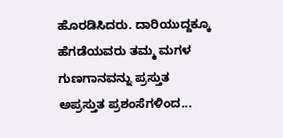ಹೊರಡಿಸಿದರು. ದಾರಿಯುದ್ದಕ್ಕೂ ಹೆಗಡೆಯವರು ತಮ್ಮ ಮಗಳ ಗುಣಗಾನವನ್ನು ಪ್ರಸ್ತುತ ಅಪ್ರಸ್ತುತ ಪ್ರಶಂಸೆಗಳಿಂದ...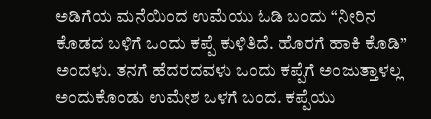ಅಡಿಗೆಯ ಮನೆಯಿಂದ ಉಮೆಯು ಓಡಿ ಬಂದು “ನೀರಿನ ಕೊಡದ ಬಳಿಗೆ ಒಂದು ಕಪ್ಪೆ ಕುಳಿತಿದೆ. ಹೊರಗೆ ಹಾಕಿ ಕೊಡಿ” ಅಂದಳು. ತನಗೆ ಹೆದರದವಳು ಒಂದು ಕಪ್ಪೆಗೆ ಅಂಜುತ್ತಾಳಲ್ಲ ಅಂದುಕೊಂಡು ಉಮೇಶ ಒಳಗೆ ಬಂದ. ಕಪ್ಪೆಯು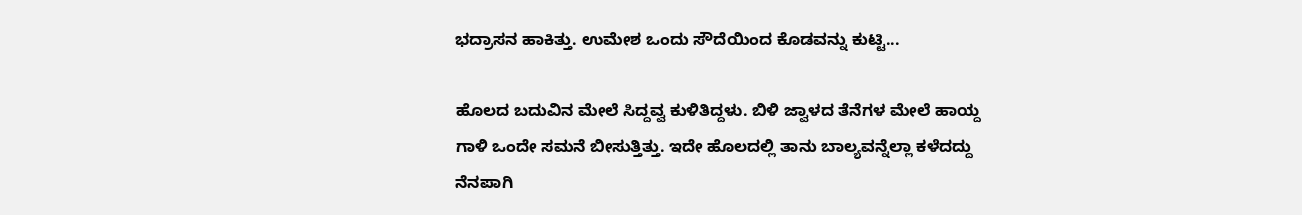ಭದ್ರಾಸನ ಹಾಕಿತ್ತು. ಉಮೇಶ ಒಂದು ಸೌದೆಯಿಂದ ಕೊಡವನ್ನು ಕುಟ್ಟಿ...

ಹೊಲದ ಬದುವಿನ ಮೇಲೆ ಸಿದ್ದವ್ವ ಕುಳಿತಿದ್ದಳು. ಬಿಳಿ ಜ್ವಾಳದ ತೆನೆಗಳ ಮೇಲೆ ಹಾಯ್ದ ಗಾಳಿ ಒಂದೇ ಸಮನೆ ಬೀಸುತ್ತಿತ್ತು. ಇದೇ ಹೊಲದಲ್ಲಿ ತಾನು ಬಾಲ್ಯವನ್ನೆಲ್ಲಾ ಕಳೆದದ್ದು ನೆನಪಾಗಿ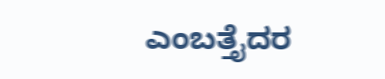ಎಂಬತ್ತೈದರ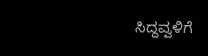ಸಿದ್ದವ್ವಳಿಗೆ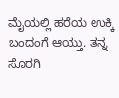ಮೈಯಲ್ಲಿ ಹರೆಯ ಉಕ್ಕಿ ಬಂದಂಗೆ ಆಯ್ತು. ತನ್ನ ಸೊರಗಿ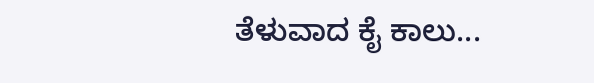ತೆಳುವಾದ ಕೈ ಕಾಲು...